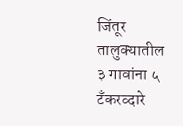जिंतूर तालुक्यातील ३ गावांना ५ टँकरव्दारे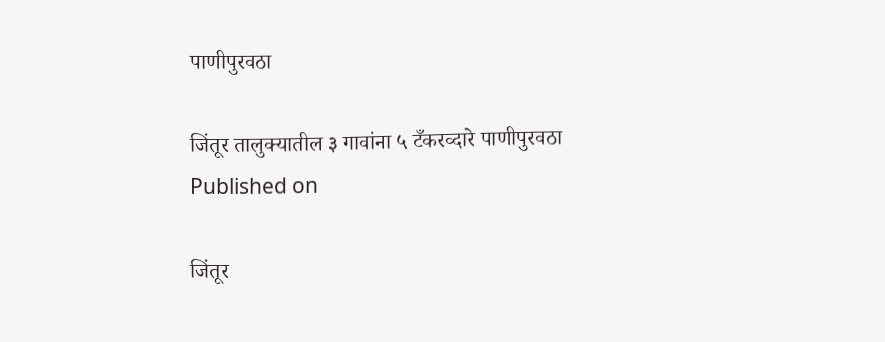पाणीपुरवठा

जिंतूर तालुक्यातील ३ गावांना ५ टँकरव्दारे पाणीपुरवठा
Published on

जिंतूर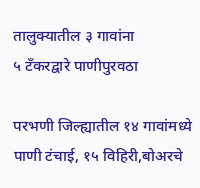तालुक्यातील ३ गावांना
५ टँकरद्वारे पाणीपुरवठा

परभणी जिल्ह्यातील १४ गावांमध्ये पाणी टंचाई, १५ विहिरी,बोअरचे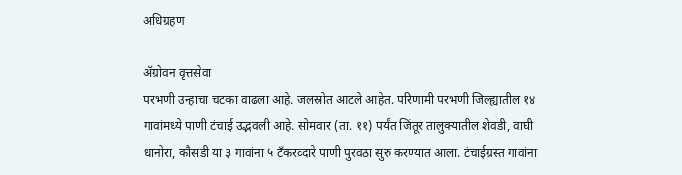अधिग्रहण

ॲग्रोवन वृत्तसेवा
परभणी उन्हाचा चटका वाढला आहे. जलस्रोत आटले आहेत. परिणामी परभणी जिल्ह्यातील १४ गावांमध्ये पाणी टंचाई उद्भवली आहे. सोमवार (ता. ११) पर्यंत जिंतूर तालुक्यातील शेवडी, वाघी धानोरा, कौसडी या ३ गावांना ५ टँकरव्दारे पाणी पुरवठा सुरु करण्यात आला. टंचाईग्रस्त गावांना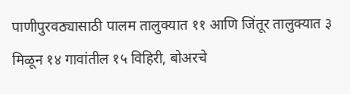पाणीपुरवठ्यासाठी पालम तालुक्यात ११ आणि जिंतूर तालुक्यात ३ मिळून १४ गावांतील १५ विहिरी, बोअरचे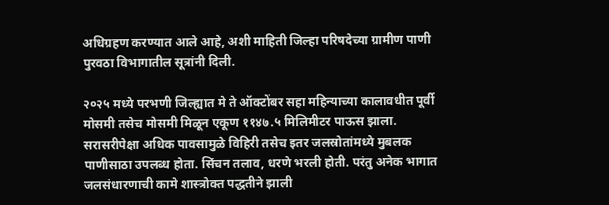अधिग्रहण करण्यात आले आहे, अशी माहिती जिल्हा परिषदेच्या ग्रामीण पाणी पुरवठा विभागातील सूत्रांनी दिली.

२०२५ मध्ये परभणी जिल्ह्यात मे ते ऑक्टोंबर सहा महिन्याच्या कालावधीत पूर्वी मोसमी तसेच मोसमी मिळून एकूण ११४७.५ मिलिमीटर पाऊस झाला. सरासरीपेक्षा अधिक पावसामुळे विहिरी तसेच इतर जलस्रोतांमध्ये मुबलक पाणीसाठा उपलब्ध होता. सिंचन तलाव, धरणे भरली होती. परंतु अनेक भागात जलसंधारणाची कामे शास्त्रोक्त पद्धतीने झाली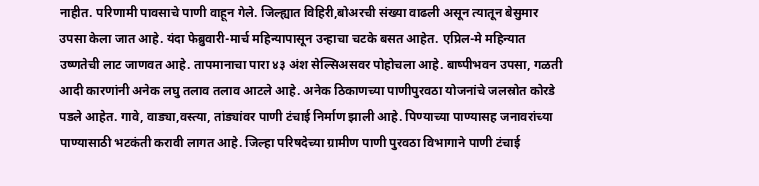नाहीत. परिणामी पावसाचे पाणी वाहून गेले. जिल्ह्यात विहिरी,बोअरची संख्या वाढली असून त्यातून बेसुमार उपसा केला जात आहे. यंदा फेब्रुवारी-मार्च महिन्यापासून उन्हाचा चटके बसत आहेत. एप्रिल-मे महिन्यात उष्णतेची लाट जाणवत आहे. तापमानाचा पारा ४३ अंश सेल्सिअसवर पोहोचला आहे. बाष्पीभवन उपसा, गळती आदी कारणांनी अनेक लघु तलाव तलाव आटले आहे. अनेक ठिकाणच्या पाणीपुरवठा योजनांचे जलस्रोत कोरडे पडले आहेत. गावे, वाड्या,वस्त्या, तांड्यांवर पाणी टंचाई निर्माण झाली आहे. पिण्याच्या पाण्यासह जनावरांच्या पाण्यासाठी भटकंती करावी लागत आहे. जिल्हा परिषदेच्या ग्रामीण पाणी पुरवठा विभागाने पाणी टंचाई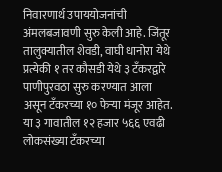निवारणार्थ उपाययोजनांची अंमलबजावणी सुरु केली आहे. जिंतूर तालुक्यातील शेवडी, वाघी धानोरा येथे प्रत्येकी १ तर कौसडी येथे ३ टँकरद्वारे पाणीपुरवठा सुरु करण्यात आला असून टँकरच्या १० फेऱ्या मंजूर आहेत. या ३ गावातील १२ हजार ५६६ एवढी लोकसंख्या टँकरच्या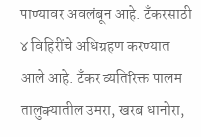पाण्यावर अवलंबून आहे. टँकरसाठी ४ विहिरींचे अधिग्रहण करण्यात आले आहे. टँकर व्यतिरिक्त पालम तालुक्यातील उमरा, खरब धानोरा,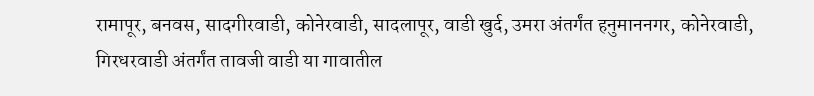रामापूर, बनवस, सादगीरवाडी, कोनेरवाडी, सादलापूर, वाडी खुर्द, उमरा अंतर्गंत हनुमाननगर, कोनेरवाडी, गिरधरवाडी अंतर्गंत तावजी वाडी या गावातील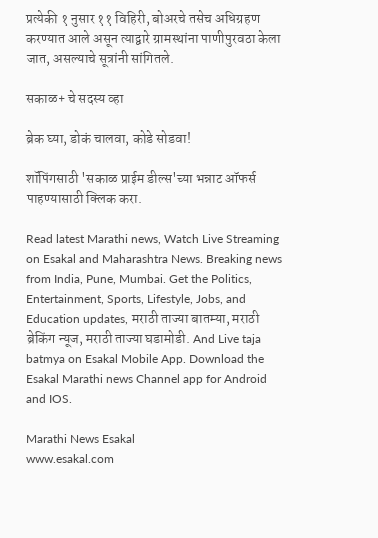प्रत्येकी १ नुसार ११ विहिरी, बोअरचे तसेच अधिग्रहण करण्यात आले असून त्याद्वारे ग्रामस्थांना पाणीपुरवठा केला जात, असल्याचे सूत्रांनी सांगितले.

सकाळ+ चे सदस्य व्हा

ब्रेक घ्या, डोकं चालवा, कोडे सोडवा!

शॉपिंगसाठी 'सकाळ प्राईम डील्स'च्या भन्नाट ऑफर्स पाहण्यासाठी क्लिक करा.

Read latest Marathi news, Watch Live Streaming on Esakal and Maharashtra News. Breaking news from India, Pune, Mumbai. Get the Politics, Entertainment, Sports, Lifestyle, Jobs, and Education updates, मराठी ताज्या बातम्या, मराठी ब्रेकिंग न्यूज, मराठी ताज्या घडामोडी. And Live taja batmya on Esakal Mobile App. Download the Esakal Marathi news Channel app for Android and IOS.

Marathi News Esakal
www.esakal.com